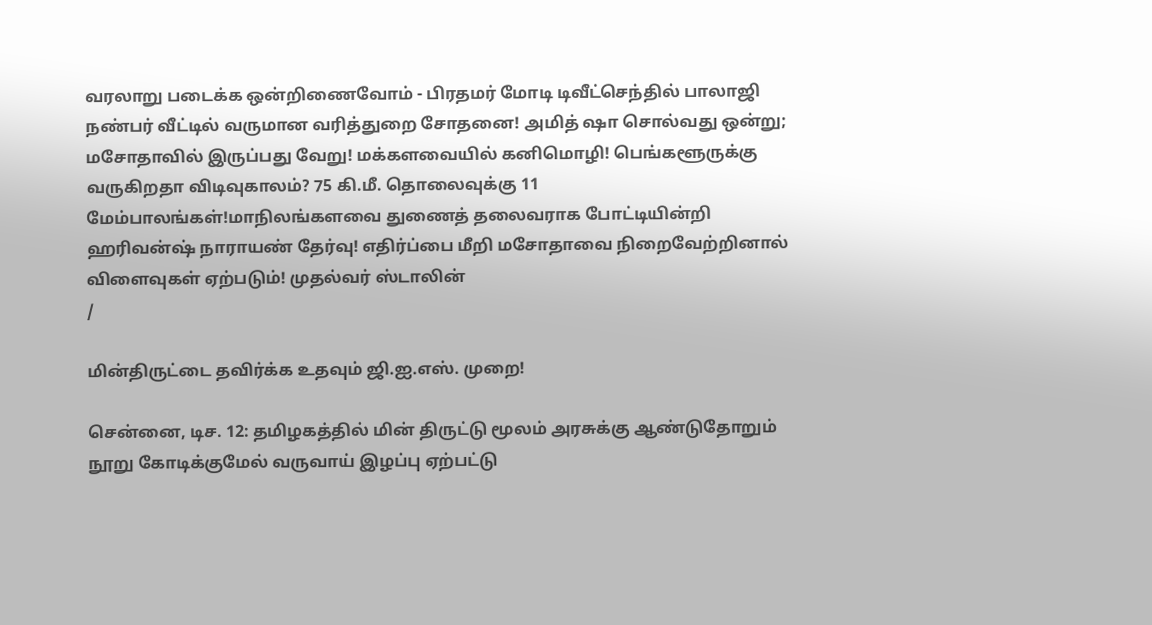வரலாறு படைக்க ஒன்றிணைவோம் - பிரதமர் மோடி டிவீட்செந்தில் பாலாஜி நண்பர் வீட்டில் வருமான வரித்துறை சோதனை! அமித் ஷா சொல்வது ஒன்று; மசோதாவில் இருப்பது வேறு! மக்களவையில் கனிமொழி! பெங்களூருக்கு வருகிறதா விடிவுகாலம்? 75 கி.மீ. தொலைவுக்கு 11 மேம்பாலங்கள்!மாநிலங்களவை துணைத் தலைவராக போட்டியின்றி ஹரிவன்ஷ் நாராயண் தேர்வு! எதிர்ப்பை மீறி மசோதாவை நிறைவேற்றினால் விளைவுகள் ஏற்படும்! முதல்வர் ஸ்டாலின்
/

மின்திருட்டை தவிர்க்க உதவும் ஜி.ஐ.எஸ். முறை!

சென்னை, டிச. 12: தமிழகத்தில் மின் திருட்டு மூலம் அரசுக்கு ஆண்டுதோறும் நூறு கோடிக்குமேல் வருவாய் இழப்பு ஏற்பட்டு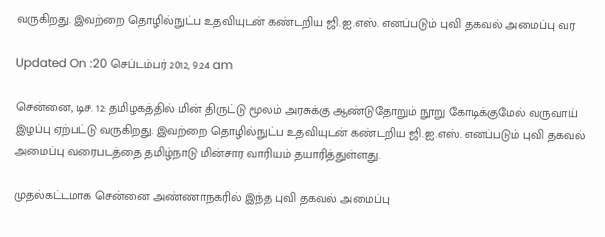வருகிறது. இவற்றை தொழில்நுட்ப உதவியுடன் கண்டறிய ஜி.ஐ.எஸ். எனப்படும் புவி தகவல் அமைப்பு வர

Updated On :20 செப்டம்பர் 2012, 9:24 am

சென்னை, டிச. 12: தமிழகத்தில் மின் திருட்டு மூலம் அரசுக்கு ஆண்டுதோறும் நூறு கோடிக்குமேல் வருவாய் இழப்பு ஏற்பட்டு வருகிறது. இவற்றை தொழில்நுட்ப உதவியுடன் கண்டறிய ஜி.ஐ.எஸ். எனப்படும் புவி தகவல் அமைப்பு வரைபடத்தை தமிழ்நாடு மின்சார வாரியம் தயாரித்துள்ளது.

முதல்கட்டமாக சென்னை அண்ணாநகரில் இந்த புவி தகவல் அமைப்பு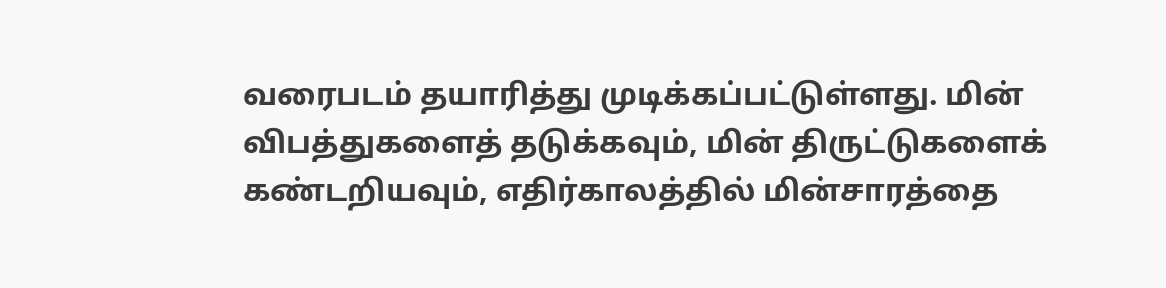வரைபடம் தயாரித்து முடிக்கப்பட்டுள்ளது. மின் விபத்துகளைத் தடுக்கவும், மின் திருட்டுகளைக் கண்டறியவும், எதிர்காலத்தில் மின்சாரத்தை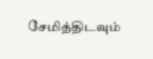சேமித்திடவும்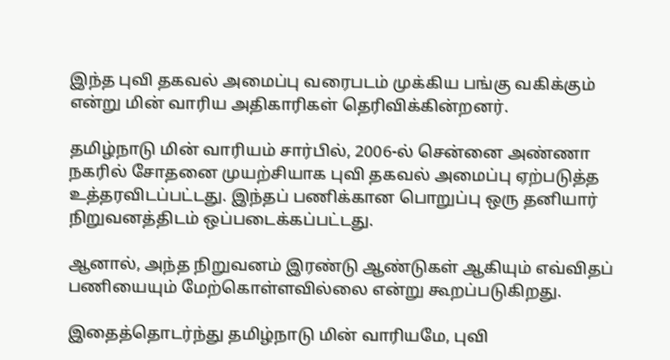இந்த புவி தகவல் அமைப்பு வரைபடம் முக்கிய பங்கு வகிக்கும் என்று மின் வாரிய அதிகாரிகள் தெரிவிக்கின்றனர்.

தமிழ்நாடு மின் வாரியம் சார்பில், 2006-ல் சென்னை அண்ணா நகரில் சோதனை முயற்சியாக புவி தகவல் அமைப்பு ஏற்படுத்த உத்தரவிடப்பட்டது. இந்தப் பணிக்கான பொறுப்பு ஒரு தனியார் நிறுவனத்திடம் ஒப்படைக்கப்பட்டது.

ஆனால், அந்த நிறுவனம் இரண்டு ஆண்டுகள் ஆகியும் எவ்விதப் பணியையும் மேற்கொள்ளவில்லை என்று கூறப்படுகிறது.

இதைத்தொடர்ந்து தமிழ்நாடு மின் வாரியமே, புவி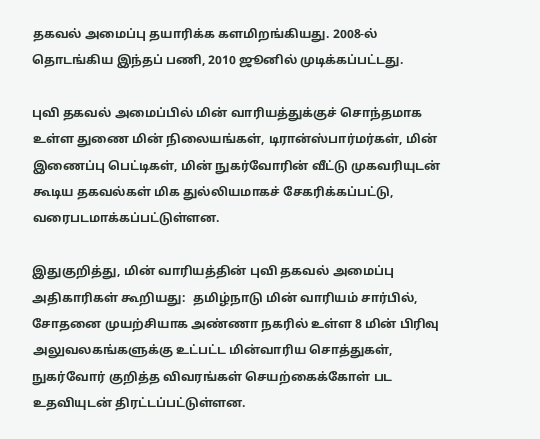தகவல் அமைப்பு தயாரிக்க களமிறங்கியது. 2008-ல் தொடங்கிய இந்தப் பணி, 2010 ஜூனில் முடிக்கப்பட்டது.

புவி தகவல் அமைப்பில் மின் வாரியத்துக்குச் சொந்தமாக உள்ள துணை மின் நிலையங்கள், டிரான்ஸ்பார்மர்கள், மின் இணைப்பு பெட்டிகள், மின் நுகர்வோரின் வீட்டு முகவரியுடன் கூடிய தகவல்கள் மிக துல்லியமாகச் சேகரிக்கப்பட்டு, வரைபடமாக்கப்பட்டுள்ளன.

இதுகுறித்து, மின் வாரியத்தின் புவி தகவல் அமைப்பு அதிகாரிகள் கூறியது:  தமிழ்நாடு மின் வாரியம் சார்பில், சோதனை முயற்சியாக அண்ணா நகரில் உள்ள 8 மின் பிரிவு அலுவலகங்களுக்கு உட்பட்ட மின்வாரிய சொத்துகள், நுகர்வோர் குறித்த விவரங்கள் செயற்கைக்கோள் பட உதவியுடன் திரட்டப்பட்டுள்ளன.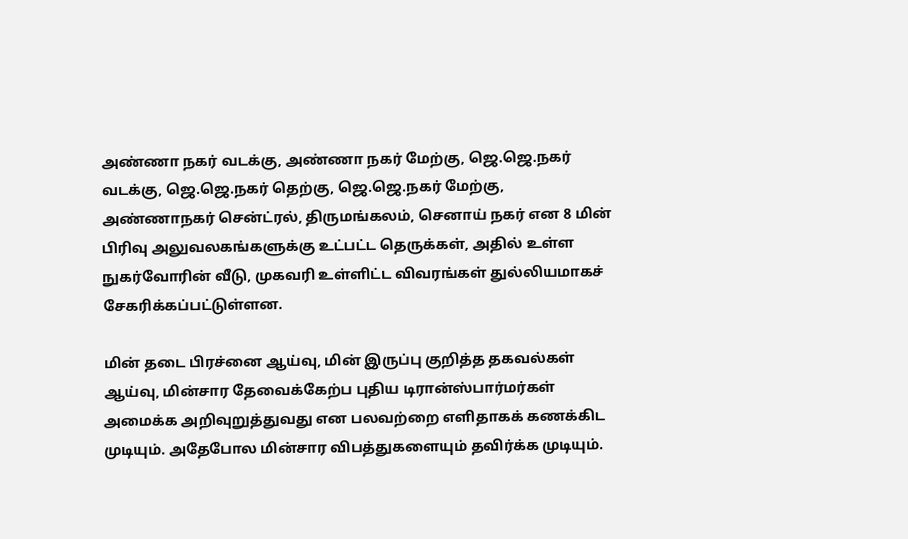அண்ணா நகர் வடக்கு, அண்ணா நகர் மேற்கு, ஜெ.ஜெ.நகர் வடக்கு, ஜெ.ஜெ.நகர் தெற்கு, ஜெ.ஜெ.நகர் மேற்கு, அண்ணாநகர் சென்ட்ரல், திருமங்கலம், செனாய் நகர் என 8 மின் பிரிவு அலுவலகங்களுக்கு உட்பட்ட தெருக்கள், அதில் உள்ள நுகர்வோரின் வீடு, முகவரி உள்ளிட்ட விவரங்கள் துல்லியமாகச் சேகரிக்கப்பட்டுள்ளன.

மின் தடை பிரச்னை ஆய்வு, மின் இருப்பு குறித்த தகவல்கள் ஆய்வு, மின்சார தேவைக்கேற்ப புதிய டிரான்ஸ்பார்மர்கள் அமைக்க அறிவுறுத்துவது என பலவற்றை எளிதாகக் கணக்கிட முடியும். அதேபோல மின்சார விபத்துகளையும் தவிர்க்க முடியும்.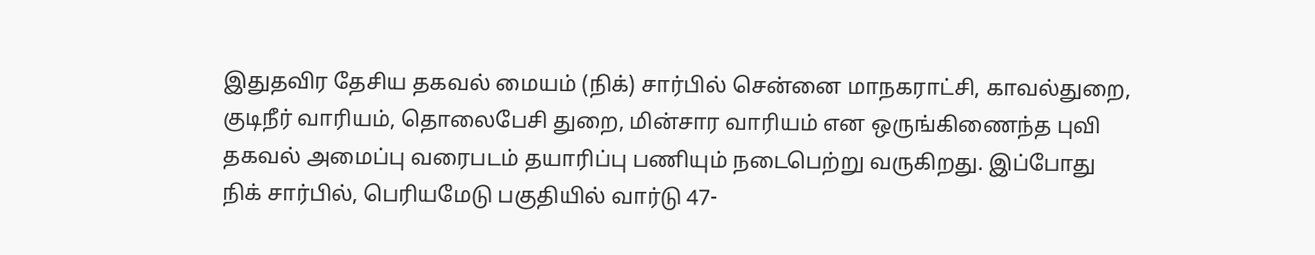இதுதவிர தேசிய தகவல் மையம் (நிக்) சார்பில் சென்னை மாநகராட்சி, காவல்துறை, குடிநீர் வாரியம், தொலைபேசி துறை, மின்சார வாரியம் என ஒருங்கிணைந்த புவி தகவல் அமைப்பு வரைபடம் தயாரிப்பு பணியும் நடைபெற்று வருகிறது. இப்போது நிக் சார்பில், பெரியமேடு பகுதியில் வார்டு 47-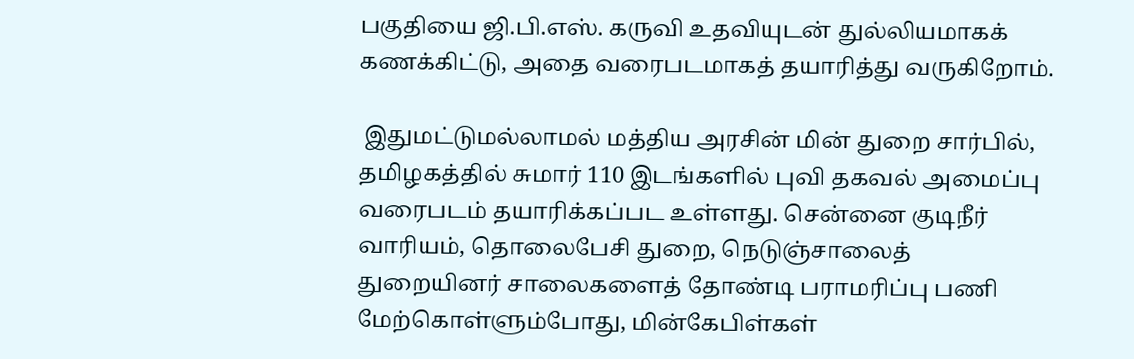பகுதியை ஜி.பி.எஸ். கருவி உதவியுடன் துல்லியமாகக் கணக்கிட்டு, அதை வரைபடமாகத் தயாரித்து வருகிறோம்.

 இதுமட்டுமல்லாமல் மத்திய அரசின் மின் துறை சார்பில், தமிழகத்தில் சுமார் 110 இடங்களில் புவி தகவல் அமைப்பு வரைபடம் தயாரிக்கப்பட உள்ளது. சென்னை குடிநீர் வாரியம், தொலைபேசி துறை, நெடுஞ்சாலைத் துறையினர் சாலைகளைத் தோண்டி பராமரிப்பு பணி மேற்கொள்ளும்போது, மின்கேபிள்கள்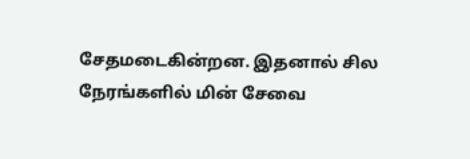சேதமடைகின்றன. இதனால் சில நேரங்களில் மின் சேவை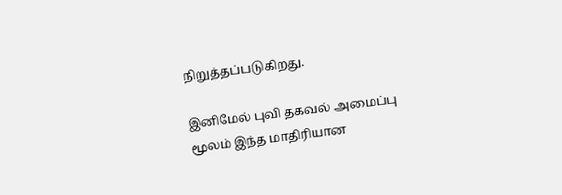நிறுத்தப்படுகிறது.

இனிமேல் புவி தகவல் அமைப்பு மூலம் இந்த மாதிரியான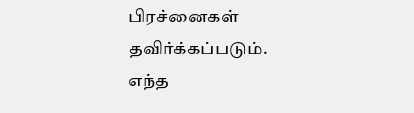பிரச்னைகள் தவிர்க்கப்படும். எந்த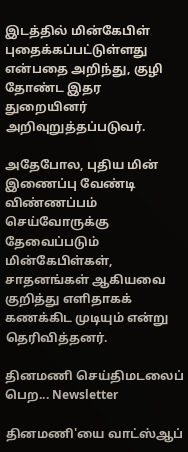இடத்தில் மின்கேபிள் புதைக்கப்பட்டுள்ளது என்பதை அறிந்து, குழி தோண்ட இதர துறையினர் அறிவுறுத்தப்படுவர்.

அதேபோல, புதிய மின் இணைப்பு வேண்டி விண்ணப்பம் செய்வோருக்கு தேவைப்படும் மின்கேபிள்கள், சாதனங்கள் ஆகியவை குறித்து எளிதாகக் கணக்கிட முடியும் என்று தெரிவித்தனர்.

தினமணி செய்திமடலைப் பெற... Newsletter

தினமணி'யை வாட்ஸ்ஆப்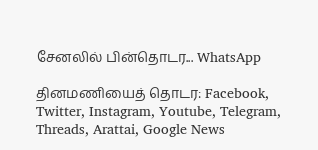சேனலில் பின்தொடர... WhatsApp

தினமணியைத் தொடர: Facebook, Twitter, Instagram, Youtube, Telegram, Threads, Arattai, Google News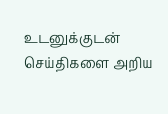உடனுக்குடன் செய்திகளை அறிய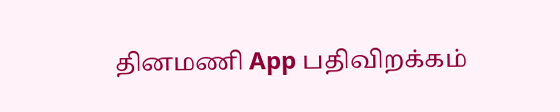தினமணி App பதிவிறக்கம்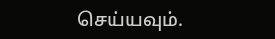செய்யவும்.